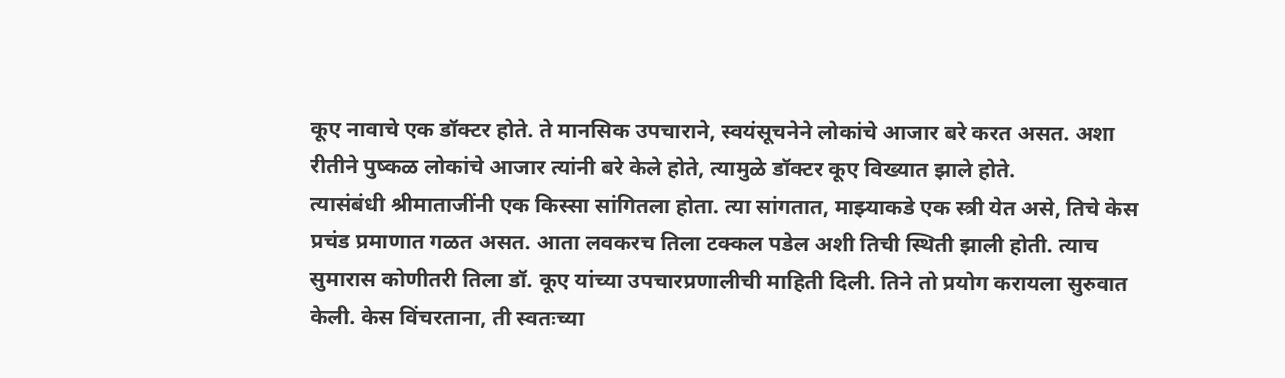कूए नावाचे एक डॉक्टर होते. ते मानसिक उपचाराने, स्वयंसूचनेने लोकांचे आजार बरे करत असत. अशा रीतीने पुष्कळ लोकांचे आजार त्यांनी बरे केले होते, त्यामुळे डॉक्टर कूए विख्यात झाले होते.
त्यासंबंधी श्रीमाताजींनी एक किस्सा सांगितला होता. त्या सांगतात, माझ्याकडे एक स्त्री येत असे, तिचे केस प्रचंड प्रमाणात गळत असत. आता लवकरच तिला टक्कल पडेल अशी तिची स्थिती झाली होती. त्याच सुमारास कोणीतरी तिला डॉ. कूए यांच्या उपचारप्रणालीची माहिती दिली. तिने तो प्रयोग करायला सुरुवात केली. केस विंचरताना, ती स्वतःच्या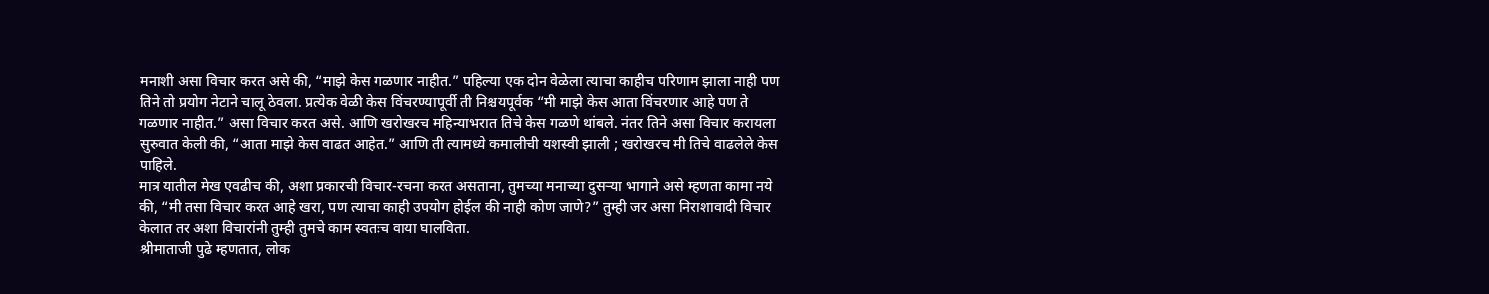मनाशी असा विचार करत असे की, “माझे केस गळणार नाहीत.” पहिल्या एक दोन वेळेला त्याचा काहीच परिणाम झाला नाही पण तिने तो प्रयोग नेटाने चालू ठेवला. प्रत्येक वेळी केस विंचरण्यापूर्वी ती निश्चयपूर्वक “मी माझे केस आता विंचरणार आहे पण ते गळणार नाहीत.” असा विचार करत असे. आणि खरोखरच महिन्याभरात तिचे केस गळणे थांबले. नंतर तिने असा विचार करायला सुरुवात केली की, “आता माझे केस वाढत आहेत.” आणि ती त्यामध्ये कमालीची यशस्वी झाली ; खरोखरच मी तिचे वाढलेले केस पाहिले.
मात्र यातील मेख एवढीच की, अशा प्रकारची विचार-रचना करत असताना, तुमच्या मनाच्या दुसऱ्या भागाने असे म्हणता कामा नये की, “मी तसा विचार करत आहे खरा, पण त्याचा काही उपयोग होईल की नाही कोण जाणे?” तुम्ही जर असा निराशावादी विचार केलात तर अशा विचारांनी तुम्ही तुमचे काम स्वतःच वाया घालविता.
श्रीमाताजी पुढे म्हणतात, लोक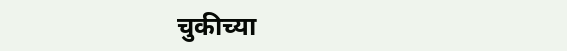चुकीच्या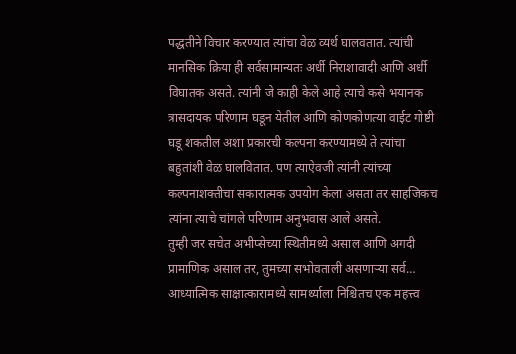पद्धतीने विचार करण्यात त्यांचा वेळ व्यर्थ घालवतात. त्यांची मानसिक क्रिया ही सर्वसामान्यतः अर्धी निराशावादी आणि अर्धी विघातक असते. त्यांनी जे काही केले आहे त्याचे कसे भयानक त्रासदायक परिणाम घडून येतील आणि कोणकोणत्या वाईट गोष्टी घडू शकतील अशा प्रकारची कल्पना करण्यामध्ये ते त्यांचा बहुतांशी वेळ घालवितात. पण त्याऐवजी त्यांनी त्यांच्या कल्पनाशक्तीचा सकारात्मक उपयोग केला असता तर साहजिकच त्यांना त्याचे चांगले परिणाम अनुभवास आले असते.
तुम्ही जर सचेत अभीप्सेच्या स्थितीमध्ये असाल आणि अगदी प्रामाणिक असाल तर, तुमच्या सभोवताली असणाऱ्या सर्व…
आध्यात्मिक साक्षात्कारामध्ये सामर्थ्याला निश्चितच एक महत्त्व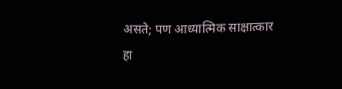असते; पण आध्यात्मिक साक्षात्कार हा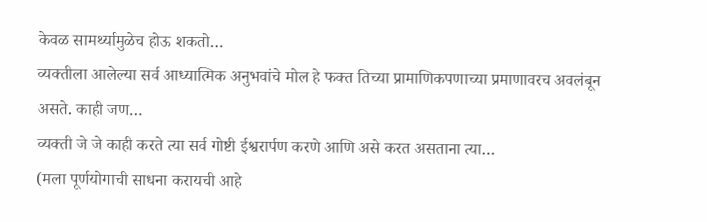केवळ सामर्थ्यामुळेच होऊ शकतो…
व्यक्तीला आलेल्या सर्व आध्यात्मिक अनुभवांचे मोल हे फक्त तिच्या प्रामाणिकपणाच्या प्रमाणावरच अवलंबून असते. काही जण…
व्यक्ती जे जे काही करते त्या सर्व गोष्टी ईश्वरार्पण करणे आणि असे करत असताना त्या…
(मला पूर्णयोगाची साधना करायची आहे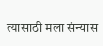त्यासाठी मला संन्यास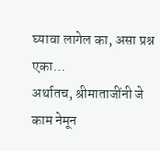घ्यावा लागेल का, असा प्रश्न एका…
अर्थातच, श्रीमाताजींनी जे काम नेमून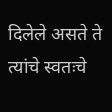दिलेले असते ते त्यांचे स्वतःचे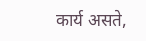कार्य असते,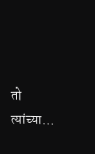तो त्यांच्या…